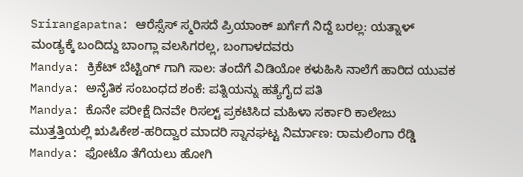Srirangapatna: ಆರೆಸ್ಸೆಸ್ ಸ್ಮರಿಸದೆ ಪ್ರಿಯಾಂಕ್ ಖರ್ಗೆಗೆ ನಿದ್ದೆ ಬರಲ್ಲ: ಯತ್ನಾಳ್
ಮಂಡ್ಯಕ್ಕೆ ಬಂದಿದ್ದು ಬಾಂಗ್ಲಾ ವಲಸಿಗರಲ್ಲ, ಬಂಗಾಳದವರು
Mandya: ಕ್ರಿಕೆಟ್ ಬೆಟ್ಟಿಂಗ್ ಗಾಗಿ ಸಾಲ: ತಂದೆಗೆ ವಿಡಿಯೋ ಕಳುಹಿಸಿ ನಾಲೆಗೆ ಹಾರಿದ ಯುವಕ
Mandya: ಅನೈತಿಕ ಸಂಬಂಧದ ಶಂಕೆ: ಪತ್ನಿಯನ್ನು ಹತ್ಯೆಗೈದ ಪತಿ
Mandya: ಕೊನೇ ಪರೀಕ್ಷೆ ದಿನವೇ ರಿಸಲ್ಟ್ ಪ್ರಕಟಿಸಿದ ಮಹಿಳಾ ಸರ್ಕಾರಿ ಕಾಲೇಜು
ಮುತ್ತತ್ತಿಯಲ್ಲಿ ಋಷಿಕೇಶ-ಹರಿದ್ವಾರ ಮಾದರಿ ಸ್ನಾನಘಟ್ಟ ನಿರ್ಮಾಣ: ರಾಮಲಿಂಗಾ ರೆಡ್ಡಿ
Mandya: ಫೋಟೊ ತೆಗೆಯಲು ಹೋಗಿ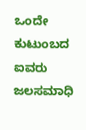ಒಂದೇ ಕುಟುಂಬದ ಐವರು ಜಲಸಮಾಧಿ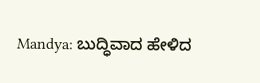Mandya: ಬುದ್ಧಿವಾದ ಹೇಳಿದ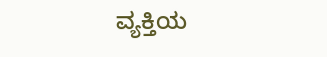ವ್ಯಕ್ತಿಯ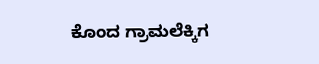ಕೊಂದ ಗ್ರಾಮಲೆಕ್ಕಿಗ